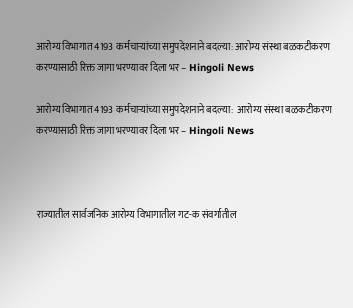आरोग्य विभागात 4193 कर्मचाऱ्यांच्या समुपदेशनाने बदल्या: आरोग्य संस्था बळकटीकरण करण्यासाठी रिक्त जागा भरण्यावर दिला भर – Hingoli News

आरोग्य विभागात 4193 कर्मचाऱ्यांच्या समुपदेशनाने बदल्या:  आरोग्य संस्था बळकटीकरण करण्यासाठी रिक्त जागा भरण्यावर दिला भर – Hingoli News



राज्यातील सार्वजनिक आरोग्य विभागातील गट-क संवर्गातील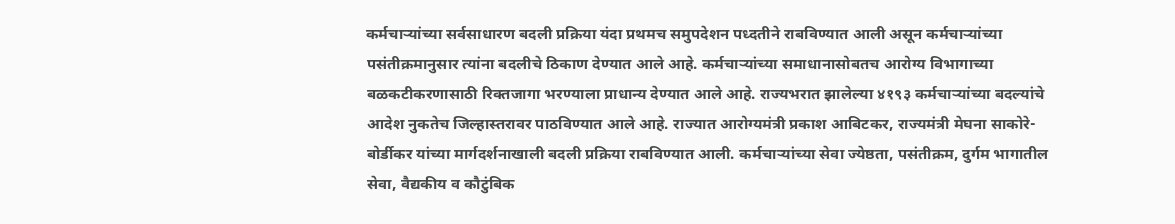कर्मचाऱ्यांच्या सर्वसाधारण बदली प्रक्रिया यंदा प्रथमच समुपदेशन पध्दतीने राबविण्यात आली असून कर्मचाऱ्यांच्या पसंतीक्रमानुसार त्यांना बदलीचे ठिकाण देण्यात आले आहे. कर्मचाऱ्यांच्या समाधानासोबतच आरोग्य विभागाच्या बळकटीकरणासाठी रिक्तजागा भरण्याला प्राधान्य देण्यात आले आहे. राज्यभरात झालेल्या ४१९३ कर्मचाऱ्यांच्या बदल्यांचे आदेश नुकतेच जिल्हास्तरावर पाठविण्यात आले आहे. राज्यात आरोग्यमंत्री प्रकाश आबिटकर, राज्यमंत्री मेघना साकोरे-बोर्डीकर यांच्या मार्गदर्शनाखाली बदली प्रक्रिया राबविण्यात आली. कर्मचाऱ्यांच्या सेवा ज्येष्ठता, पसंतीक्रम, दुर्गम भागातील सेवा, वैद्यकीय व कौटुंबिक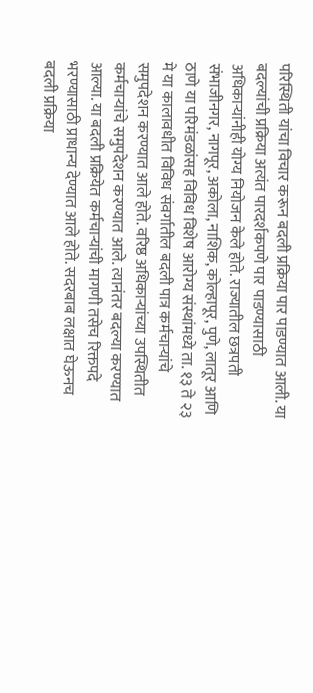परिस्थिती यांचा विचार करून बदली प्रक्रिया पार पाडण्यात आली. या बदल्यांची प्रक्रिया अत्यंत पारदर्शकपणे पार पाडण्यासाठी अधिकाऱ्यांनीही योग्य नियोजन केले होते. राज्यातील छत्रपती संभाजीनगर, नागपूर, अकोला, नाशिक, कोल्हापूर, पुणे, लातूर आणि ठाणे या परिमंडळांसह विविध विशेष आरोग्य संस्थांमध्ये ता. १३ ते २३ मे या कालावधीत विविध संवर्गातील बदली पात्र कर्मचाऱ्यांचे समुपदेशन करण्यात आले होते. वरिष्ठ अधिकाऱ्यांच्या उपस्थितीत कर्मचाऱ्यांचे समुपदेशन करण्यात आले. त्यानंतर बदल्या करण्यात आल्या. या बदली प्रक्रियेत कर्मचाऱ्यांची मागणी तसेच रिक्तपदे भरण्यासाठी प्राधान्य देण्यात आले होते. सदरबाब लक्षात घेऊनच बदली प्रक्रिया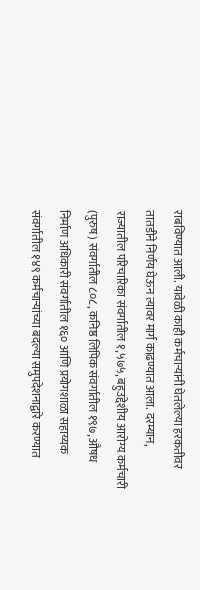राबविण्यात आली. यावेळी काही कर्मचाऱ्यांनी घेतलेल्या हरकतीवर तातडीने निर्णय घेऊन त्यावर मार्ग काढण्यात आला. दरम्यान, राज्यातील परिचारिका संवर्गातील १,५७५, बहुउद्देशीय आरोग्य कर्मचारी (पुरुष) संवर्गातील ८०८, कनिष्ठ लिपिक संवर्गातील १९७, औषध निर्माण अधिकारी संवर्गातील १६० आणि प्रयोगशाळा सहाय्यक संवर्गातील १४९ कर्मचाऱ्यांच्या बदल्या समुपदेशनाद्वारे करण्यात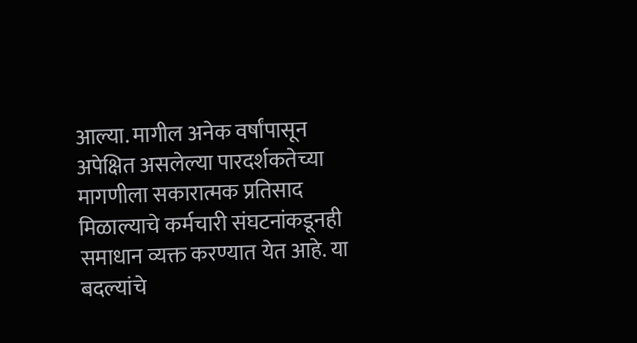आल्या. मागील अनेक वर्षांपासून अपेक्षित असलेल्या पारदर्शकतेच्या मागणीला सकारात्मक प्रतिसाद मिळाल्याचे कर्मचारी संघटनांकडूनही समाधान व्यक्त करण्यात येत आहे. या बदल्यांचे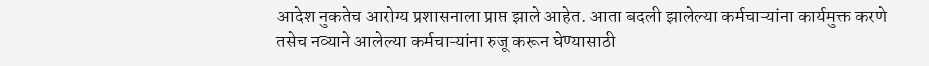आदेश नुकतेच आरोग्य प्रशासनाला प्राप्त झाले आहेत. आता बदली झालेल्या कर्मचाऱ्यांना कार्यमुक्त करणे तसेच नव्याने आलेल्या कर्मचाऱ्यांना रुजू करून घेण्यासाठी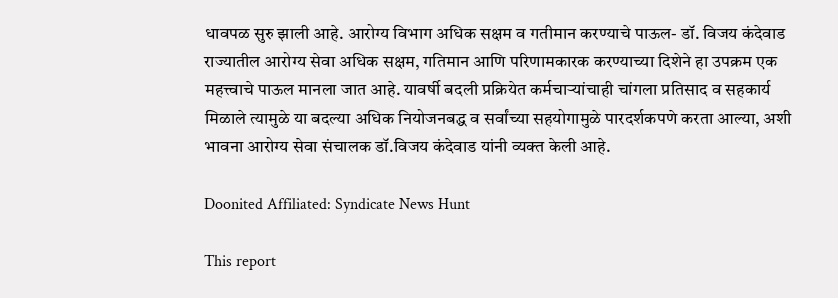धावपळ सुरु झाली आहे. आरोग्य विभाग अधिक सक्षम व गतीमान करण्याचे पाऊल- डॉ. विजय कंदेवाड राज्यातील आरोग्य सेवा अधिक सक्षम, गतिमान आणि परिणामकारक करण्याच्या दिशेने हा उपक्रम एक महत्त्वाचे पाऊल मानला जात आहे. यावर्षी बदली प्रक्रियेत कर्मचाऱ्यांचाही चांगला प्रतिसाद व सहकार्य मिळाले त्यामुळे या बदल्या अधिक नियोजनबद्ध व सर्वांच्या सहयोगामुळे पारदर्शकपणे करता आल्या, अशी भावना आरोग्य सेवा संचालक डॉ.विजय कंदेवाड यांनी व्यक्त केली आहे.

Doonited Affiliated: Syndicate News Hunt

This report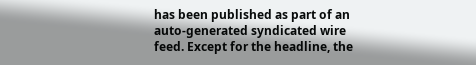has been published as part of an auto-generated syndicated wire feed. Except for the headline, the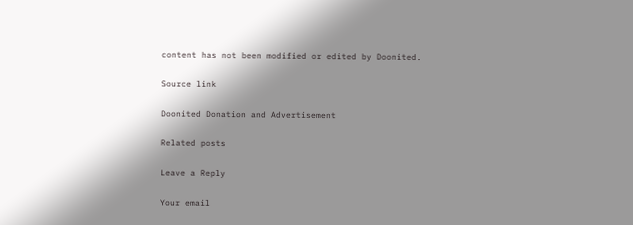content has not been modified or edited by Doonited.

Source link

Doonited Donation and Advertisement

Related posts

Leave a Reply

Your email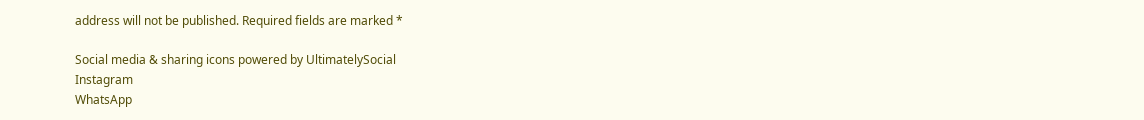address will not be published. Required fields are marked *

Social media & sharing icons powered by UltimatelySocial
Instagram
WhatsApp